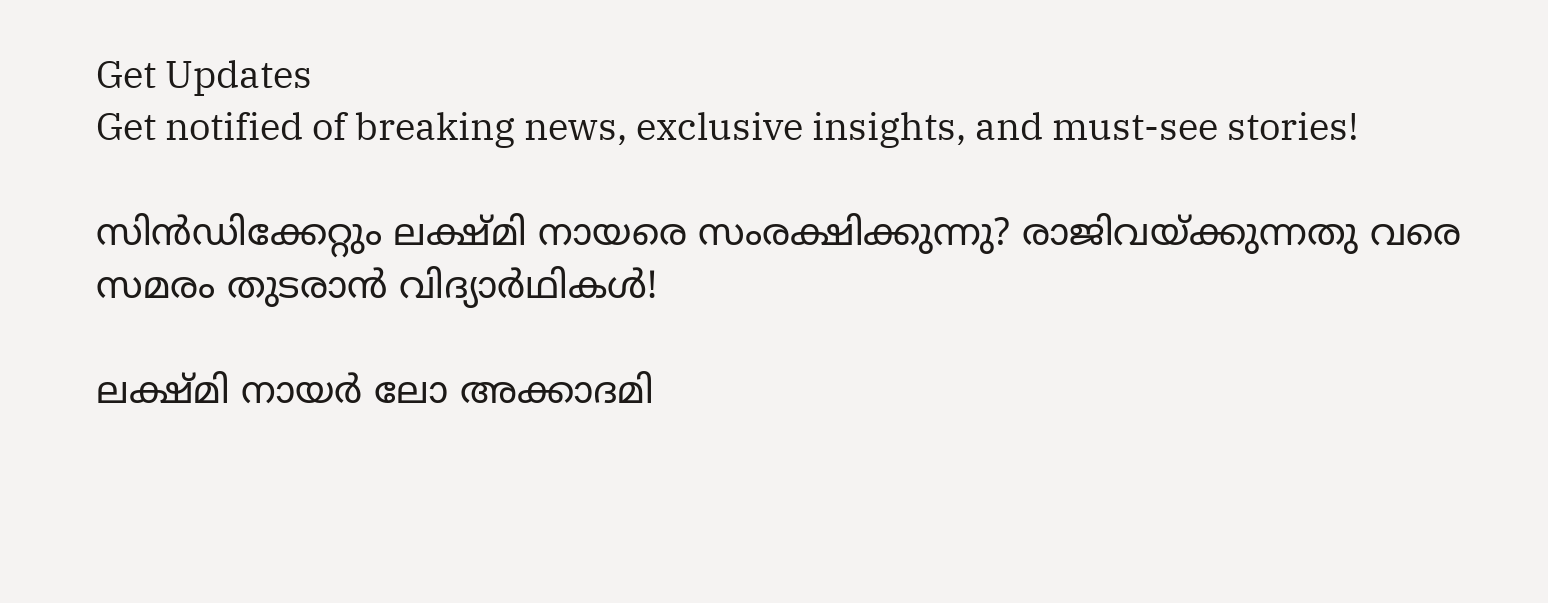Get Updates
Get notified of breaking news, exclusive insights, and must-see stories!

സിന്‍ഡിക്കേറ്റും ലക്ഷ്മി നായരെ സംരക്ഷിക്കുന്നു? രാജിവയ്ക്കുന്നതു വരെ സമരം തുടരാന്‍ വിദ്യാര്‍ഥികള്‍!

ലക്ഷ്മി നായര്‍ ലോ അക്കാദമി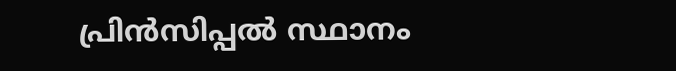പ്രിന്‍സിപ്പല്‍ സ്ഥാനം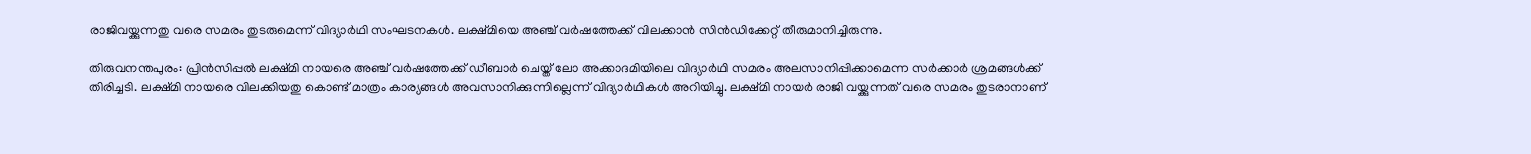രാജിവയ്ക്കുന്നതു വരെ സമരം തുടരുമെന്ന് വിദ്യാര്‍ഥി സംഘടനകള്‍. ലക്ഷ്മിയെ അഞ്ച് വര്‍ഷത്തേക്ക് വിലക്കാന്‍ സിന്‍ഡിക്കേറ്റ് തീരുമാനിച്ചിരുന്നു.

തിരുവനന്തപുരം: പ്രിന്‍സിപ്പല്‍ ലക്ഷ്മി നായരെ അഞ്ച് വര്‍ഷത്തേക്ക് ഡീബാര്‍ ചെയ്ത് ലോ അക്കാദമിയിലെ വിദ്യാര്‍ഥി സമരം അലസാനിപ്പിക്കാമെന്ന സര്‍ക്കാര്‍ ശ്രമങ്ങള്‍ക്ക് തിരിച്ചടി. ലക്ഷ്മി നായരെ വിലക്കിയതു കൊണ്ട് മാത്രം കാര്യങ്ങള്‍ അവസാനിക്കുന്നില്ലെന്ന് വിദ്യാര്‍ഥികള്‍ അറിയിച്ചു. ലക്ഷ്മി നായര്‍ രാജി വയ്ക്കുന്നത് വരെ സമരം തുടരാനാണ്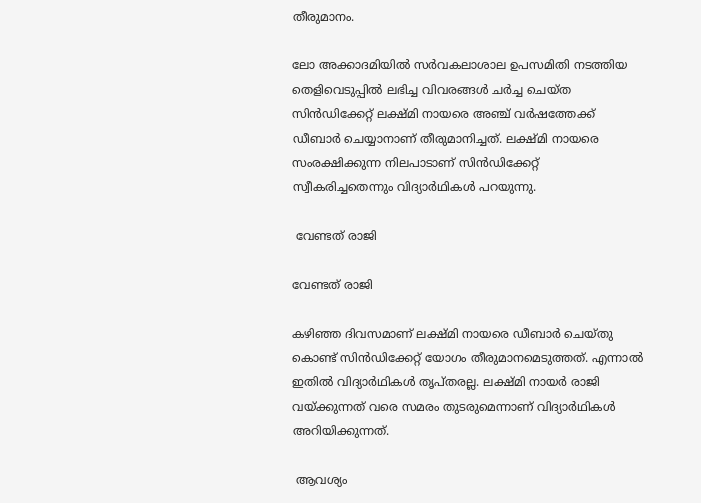തീരുമാനം.

ലോ അക്കാദമിയില്‍ സര്‍വകലാശാല ഉപസമിതി നടത്തിയ തെളിവെടുപ്പില്‍ ലഭിച്ച വിവരങ്ങള്‍ ചര്‍ച്ച ചെയ്ത സിന്‍ഡിക്കേറ്റ് ലക്ഷ്മി നായരെ അഞ്ച് വര്‍ഷത്തേക്ക് ഡീബാര്‍ ചെയ്യാനാണ് തീരുമാനിച്ചത്. ലക്ഷ്മി നായരെ സംരക്ഷിക്കുന്ന നിലപാടാണ് സിന്‍ഡിക്കേറ്റ് സ്വീകരിച്ചതെന്നും വിദ്യാര്‍ഥികള്‍ പറയുന്നു.

 വേണ്ടത് രാജി

വേണ്ടത് രാജി

കഴിഞ്ഞ ദിവസമാണ് ലക്ഷ്മി നായരെ ഡീബാര്‍ ചെയ്തു കൊണ്ട് സിന്‍ഡിക്കേറ്റ് യോഗം തീരുമാനമെടുത്തത്. എന്നാല്‍ ഇതില്‍ വിദ്യാര്‍ഥികള്‍ തൃപ്തരല്ല. ലക്ഷ്മി നായര്‍ രാജി വയ്ക്കുന്നത് വരെ സമരം തുടരുമെന്നാണ് വിദ്യാര്‍ഥികള്‍ അറിയിക്കുന്നത്.

 ആവശ്യം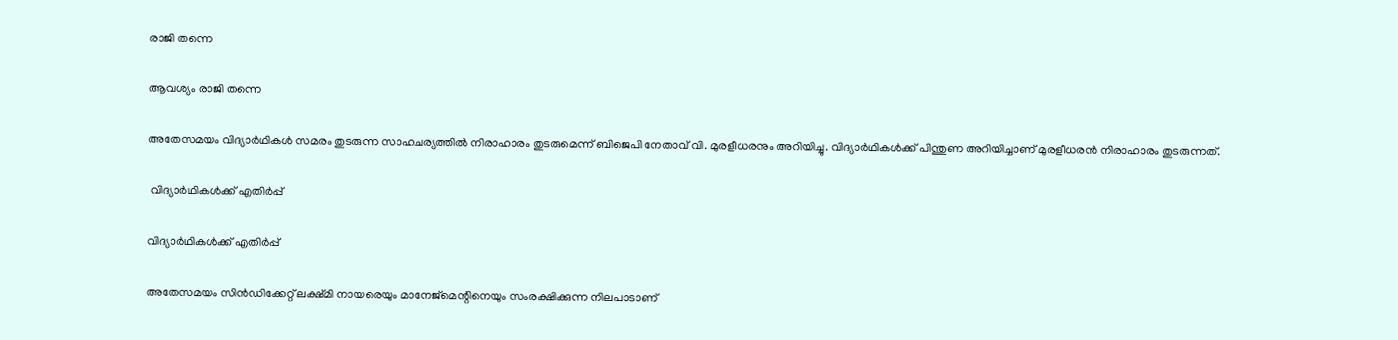രാജി തന്നെ

ആവശ്യം രാജി തന്നെ

അതേസമയം വിദ്യാര്‍ഥികള്‍ സമരം തുടരുന്ന സാഹചര്യത്തില്‍ നിരാഹാരം തുടരുമെന്ന് ബിജെപി നേതാവ് വി. മുരളീധരനും അറിയിച്ചു. വിദ്യാര്‍ഥികള്‍ക്ക് പിന്തുണ അറിയിച്ചാണ് മുരളീധരന്‍ നിരാഹാരം തുടരുന്നത്.

 വിദ്യാര്‍ഥികള്‍ക്ക് എതിര്‍പ്പ്

വിദ്യാര്‍ഥികള്‍ക്ക് എതിര്‍പ്പ്

അതേസമയം സിന്‍ഡിക്കേറ്റ് ലക്ഷ്മി നായരെയും മാനേജ്‌മെന്റിനെയും സംരക്ഷിക്കുന്ന നിലപാടാണ്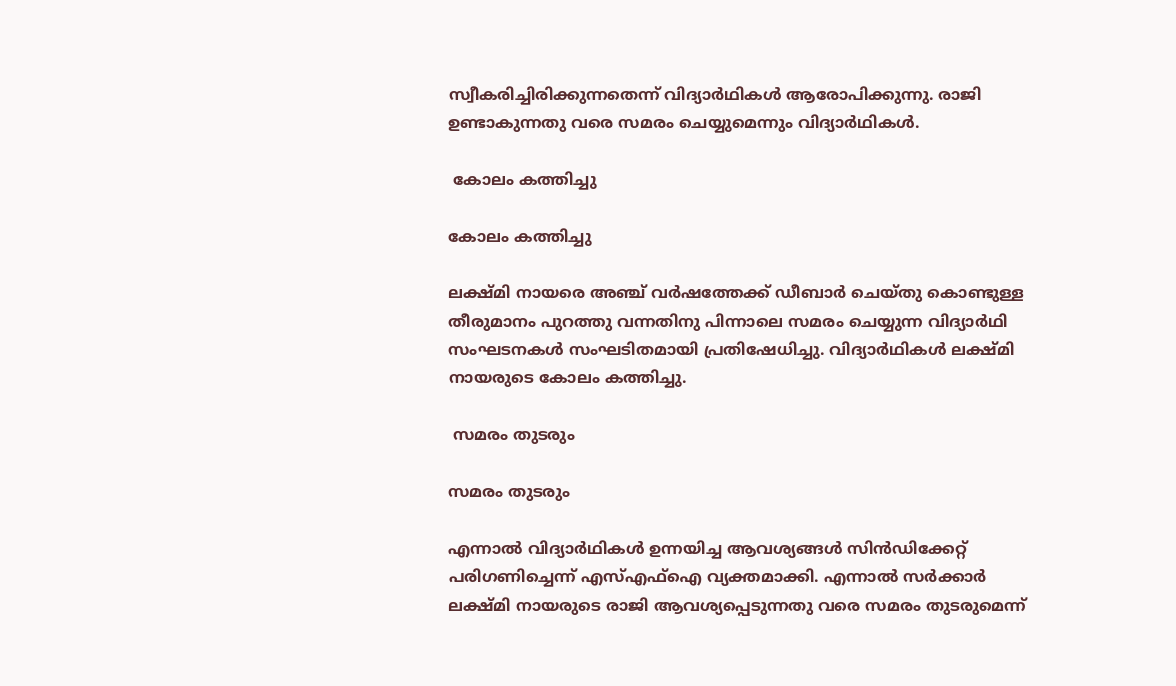സ്വീകരിച്ചിരിക്കുന്നതെന്ന് വിദ്യാര്‍ഥികള്‍ ആരോപിക്കുന്നു. രാജി ഉണ്ടാകുന്നതു വരെ സമരം ചെയ്യുമെന്നും വിദ്യാര്‍ഥികള്‍.

 കോലം കത്തിച്ചു

കോലം കത്തിച്ചു

ലക്ഷ്മി നായരെ അഞ്ച് വര്‍ഷത്തേക്ക് ഡീബാര്‍ ചെയ്തു കൊണ്ടുള്ള തീരുമാനം പുറത്തു വന്നതിനു പിന്നാലെ സമരം ചെയ്യുന്ന വിദ്യാര്‍ഥി സംഘടനകള്‍ സംഘടിതമായി പ്രതിഷേധിച്ചു. വിദ്യാര്‍ഥികള്‍ ലക്ഷ്മി നായരുടെ കോലം കത്തിച്ചു.

 സമരം തുടരും

സമരം തുടരും

എന്നാല്‍ വിദ്യാര്‍ഥികള്‍ ഉന്നയിച്ച ആവശ്യങ്ങള്‍ സിന്‍ഡിക്കേറ്റ് പരിഗണിച്ചെന്ന് എസ്എഫ്‌ഐ വ്യക്തമാക്കി. എന്നാല്‍ സര്‍ക്കാര്‍ ലക്ഷ്മി നായരുടെ രാജി ആവശ്യപ്പെടുന്നതു വരെ സമരം തുടരുമെന്ന്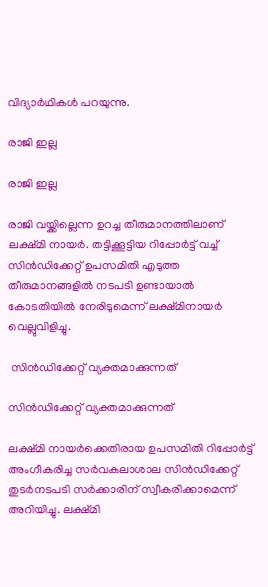വിദ്യാര്‍ഥികള്‍ പറയുന്നു.

രാജി ഇല്ല

രാജി ഇല്ല

രാജി വയ്ക്കില്ലെന്ന ഉറച്ച തീരുമാനത്തിലാണ് ലക്ഷ്മി നായര്‍. തട്ടിക്കൂട്ടിയ റിപ്പോര്‍ട്ട് വച്ച് സിന്‍ഡിക്കേറ്റ് ഉപസമിതി എടുത്ത തീരുമാനങ്ങളില്‍ നടപടി ഉണ്ടായാല്‍ കോടതിയില്‍ നേരിടുമെന്ന് ലക്ഷ്മിനായര്‍ വെല്ലുവിളിച്ചു.

 സിന്‍ഡിക്കേറ്റ് വ്യക്തമാക്കുന്നത്

സിന്‍ഡിക്കേറ്റ് വ്യക്തമാക്കുന്നത്

ലക്ഷ്മി നായര്‍ക്കെതിരായ ഉപസമിതി റിപ്പോര്‍ട്ട് അംഗീകരിച്ച സര്‍വകലാശാല സിന്‍ഡിക്കേറ്റ് തുടര്‍നടപടി സര്‍ക്കാരിന് സ്വീകരിക്കാമെന്ന് അറിയിച്ചു. ലക്ഷ്മി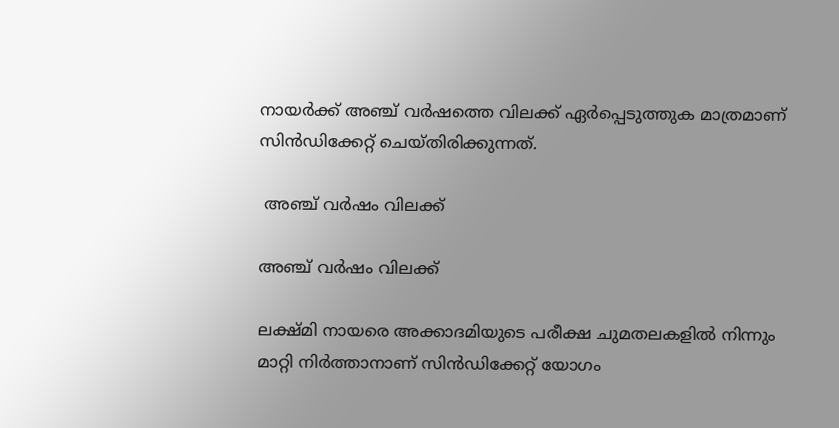നായര്‍ക്ക് അഞ്ച് വര്‍ഷത്തെ വിലക്ക് ഏര്‍പ്പെടുത്തുക മാത്രമാണ് സിന്‍ഡിക്കേറ്റ് ചെയ്തിരിക്കുന്നത്.

 അഞ്ച് വര്‍ഷം വിലക്ക്

അഞ്ച് വര്‍ഷം വിലക്ക്

ലക്ഷ്മി നായരെ അക്കാദമിയുടെ പരീക്ഷ ചുമതലകളില്‍ നിന്നും മാറ്റി നിര്‍ത്താനാണ് സിന്‍ഡിക്കേറ്റ് യോഗം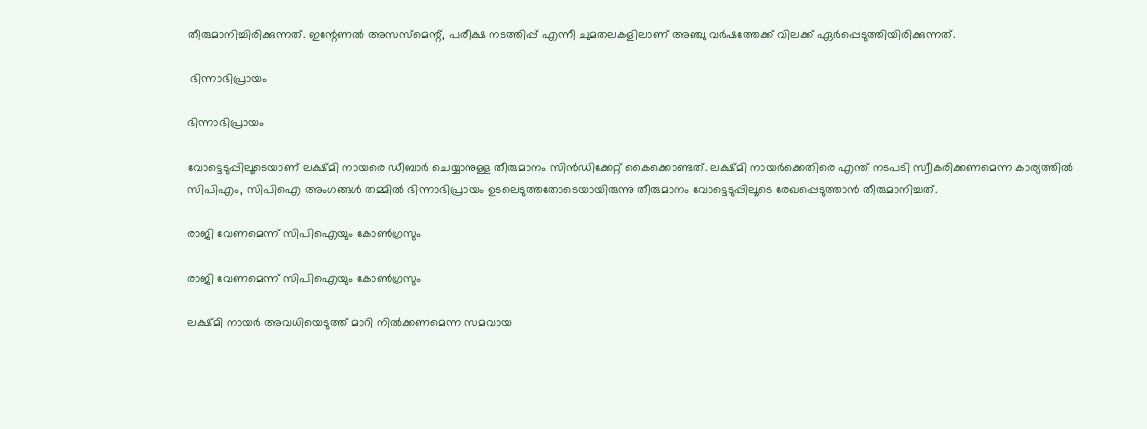തീരുമാനിച്ചിരിക്കുന്നത്. ഇന്റേണല്‍ അസസ്‌മെന്റ്, പരീക്ഷ നടത്തിപ്പ് എന്നീ ചുമതലകളിലാണ് അഞ്ചു വര്‍ഷത്തേക്ക് വിലക്ക് ഏര്‍പ്പെടുത്തിയിരിക്കുന്നത്.

 ഭിന്നാഭിപ്രായം

ഭിന്നാഭിപ്രായം

വോട്ടെടുപ്പിലൂടെയാണ് ലക്ഷ്മി നായരെ ഡീബാര്‍ ചെയ്യാനുള്ള തീരുമാനം സിന്‍ഡിക്കേറ്റ് കൈക്കൊണ്ടത്. ലക്ഷ്മി നായര്‍ക്കെതിരെ എന്ത് നടപടി സ്വീകരിക്കണമെന്ന കാര്യത്തില്‍ സിപിഎം, സിപിഐ അംഗങ്ങള്‍ തമ്മില്‍ ഭിന്നാഭിപ്രായം ഉടലെടുത്തതോടെയായിരുന്നു തീരുമാനം വോട്ടെടുപ്പിലൂടെ രേഖപ്പെടുത്താന്‍ തീരുമാനിച്ചത്.

രാജി വേണമെന്ന് സിപിഐയും കോണ്‍ഗ്രസും

രാജി വേണമെന്ന് സിപിഐയും കോണ്‍ഗ്രസും

ലക്ഷ്മി നായര്‍ അവധിയെടുത്ത് മാറി നില്‍ക്കണമെന്ന സമവായ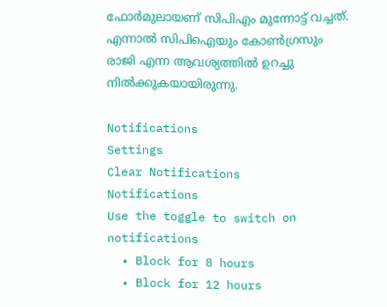ഫോര്‍മുലായണ് സിപിഎം മുന്നോട്ട് വച്ചത്. എന്നാല്‍ സിപിഐയും കോണ്‍ഗ്രസും രാജി എന്ന ആവശ്യത്തില്‍ ഉറച്ചു നില്‍ക്കുകയായിരുന്നു.

Notifications
Settings
Clear Notifications
Notifications
Use the toggle to switch on notifications
  • Block for 8 hours
  • Block for 12 hours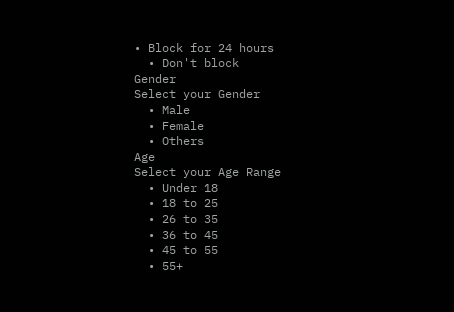• Block for 24 hours
  • Don't block
Gender
Select your Gender
  • Male
  • Female
  • Others
Age
Select your Age Range
  • Under 18
  • 18 to 25
  • 26 to 35
  • 36 to 45
  • 45 to 55
  • 55+